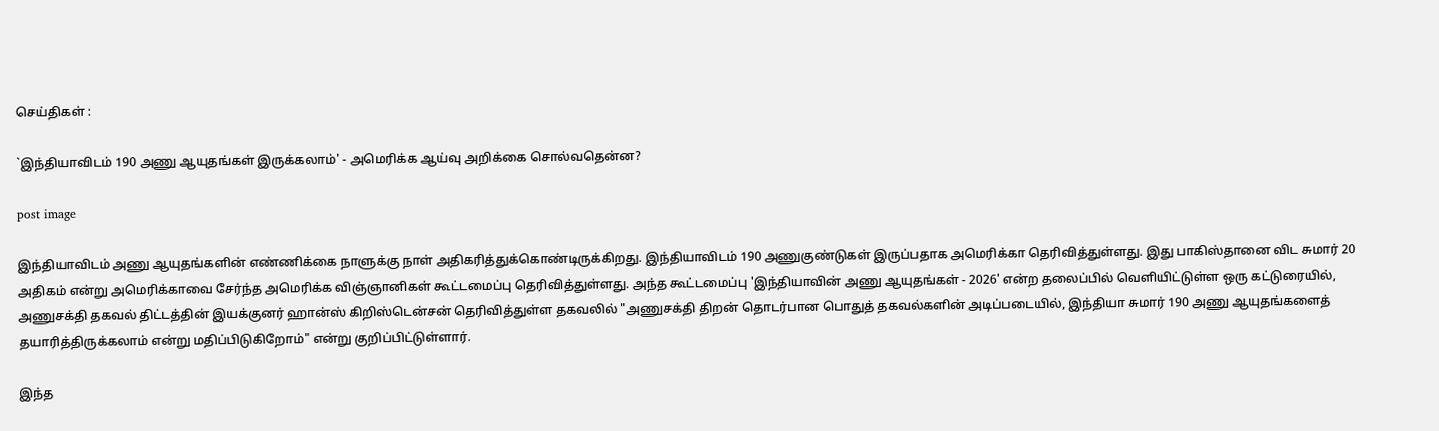செய்திகள் :

`இந்தியாவிடம் 190 அணு ஆயுதங்கள் இருக்கலாம்' - அமெரிக்க ஆய்வு அறிக்கை சொல்வதென்ன?

post image

இந்தியாவிடம் அணு ஆயுதங்களின் எண்ணிக்கை நாளுக்கு நாள் அதிகரித்துக்கொண்டிருக்கிறது. இந்தியாவிடம் 190 அணுகுண்டுகள் இருப்பதாக அமெரிக்கா தெரிவித்துள்ளது. இது பாகிஸ்தானை விட சுமார் 20 அதிகம் என்று அமெரிக்காவை சேர்ந்த அமெரிக்க விஞ்ஞானிகள் கூட்டமைப்பு தெரிவித்துள்ளது. அந்த கூட்டமைப்பு 'இந்தியாவின் அணு ஆயுதங்கள் - 2026' என்ற தலைப்பில் வெளியிட்டுள்ள ஒரு கட்டுரையில், அணுசக்தி தகவல் திட்டத்தின் இயக்குனர் ஹான்ஸ் கிறிஸ்டென்சன் தெரிவித்துள்ள தகவலில் "அணுசக்தி திறன் தொடர்பான பொதுத் தகவல்களின் அடிப்படையில், இந்தியா சுமார் 190 அணு ஆயுதங்களைத் தயாரித்திருக்கலாம் என்று மதிப்பிடுகிறோம்" என்று குறிப்பிட்டுள்ளார்.

இந்த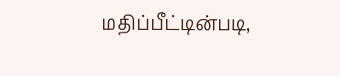மதிப்பீட்டின்படி,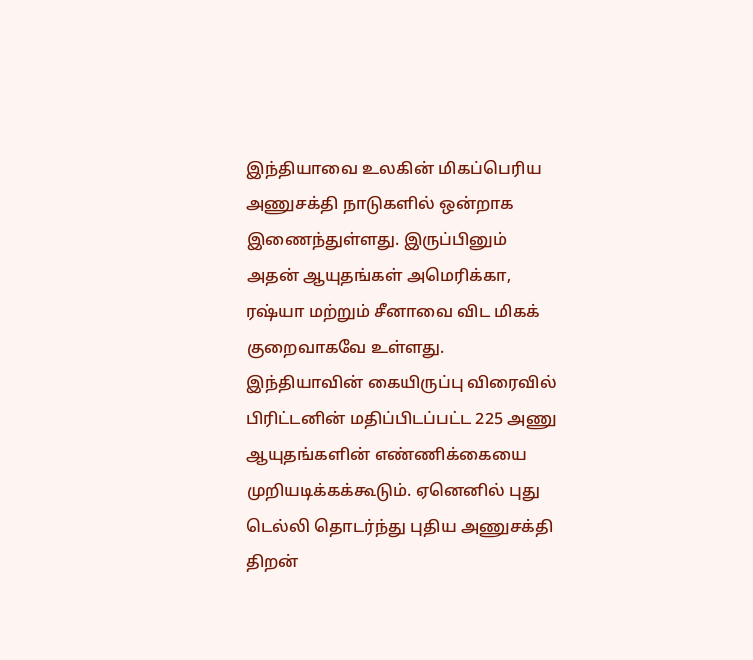இந்தியாவை உலகின் மிகப்பெரிய அணுசக்தி நாடுகளில் ஒன்றாக இணைந்துள்ளது. இருப்பினும் அதன் ஆயுதங்கள் அமெரிக்கா, ரஷ்யா மற்றும் சீனாவை விட மிகக் குறைவாகவே உள்ளது. இந்தியாவின் கையிருப்பு விரைவில் பிரிட்டனின் மதிப்பிடப்பட்ட 225 அணு ஆயுதங்களின் எண்ணிக்கையை முறியடிக்கக்கூடும். ஏனெனில் புது டெல்லி தொடர்ந்து புதிய அணுசக்தி திறன்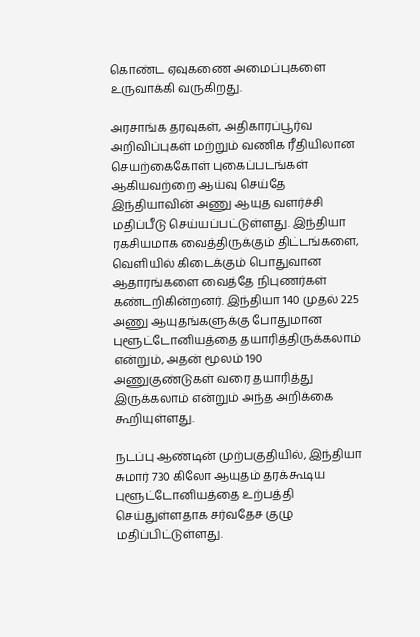கொண்ட ஏவுகணை அமைப்புகளை உருவாக்கி வருகிறது.

அரசாங்க தரவுகள், அதிகாரப்பூர்வ அறிவிப்புகள் மற்றும் வணிக ரீதியிலான செயற்கைகோள் புகைப்படங்கள் ஆகியவற்றை ஆய்வு செய்தே இந்தியாவின் அணு ஆயுத வளர்ச்சி மதிப்பீடு செய்யப்பட்டுள்ளது. இந்தியா ரகசியமாக வைத்திருக்கும் திட்டங்களை, வெளியில் கிடைக்கும் பொதுவான ஆதாரங்களை வைத்தே நிபுணர்கள் கண்டறிகின்றனர். இந்தியா 140 முதல் 225 அணு ஆயுதங்களுக்கு போதுமான புளூட்டோனியத்தை தயாரித்திருக்கலாம் என்றும், அதன் மூலம் 190 அணுகுண்டுகள் வரை தயாரித்து இருக்கலாம் என்றும் அந்த அறிக்கை கூறியுள்ளது.

நடப்பு ஆண்டின் முற்பகுதியில், இந்தியா சுமார் 730 கிலோ ஆயுதம் தரக்கூடிய புளூட்டோனியத்தை உற்பத்தி செய்துள்ளதாக சர்வதேச குழு மதிப்பிட்டுள்ளது.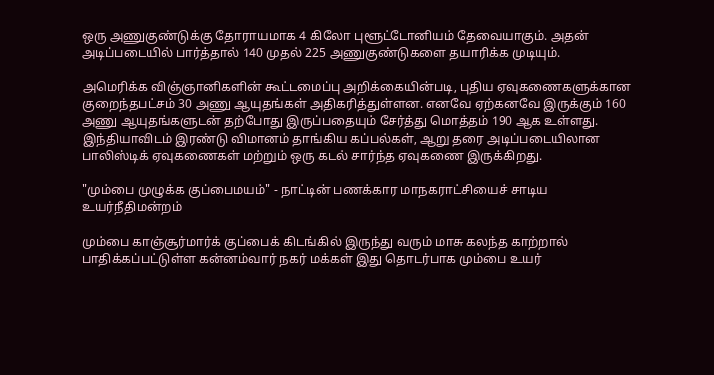ஒரு அணுகுண்டுக்கு தோராயமாக 4 கிலோ புளூட்டோனியம் தேவையாகும். அதன் அடிப்படையில் பார்த்தால் 140 முதல் 225 அணுகுண்டுகளை தயாரிக்க முடியும்.

அமெரிக்க விஞ்ஞானிகளின் கூட்டமைப்பு அறிக்கையின்படி, புதிய ஏவுகணைகளுக்கான குறைந்தபட்சம் 30 அணு ஆயுதங்கள் அதிகரித்துள்ளன. எனவே ஏற்கனவே இருக்கும் 160 அணு ஆயுதங்களுடன் தற்போது இருப்பதையும் சேர்த்து மொத்தம் 190 ஆக உள்ளது. இந்தியாவிடம் இரண்டு விமானம் தாங்கிய கப்பல்கள், ஆறு தரை அடிப்படையிலான பாலிஸ்டிக் ஏவுகணைகள் மற்றும் ஒரு கடல் சார்ந்த ஏவுகணை இருக்கிறது.

"மும்பை முழுக்க குப்பைமயம்" - நாட்டின் பணக்கார மாநகராட்சியைச் சாடிய உயர்நீதிமன்றம்

மும்பை காஞ்சூர்மார்க் குப்பைக் கிடங்கில் இருந்து வரும் மாசு கலந்த காற்றால் பாதிக்கப்பட்டுள்ள கன்னம்வார் நகர் மக்கள் இது தொடர்பாக மும்பை உயர்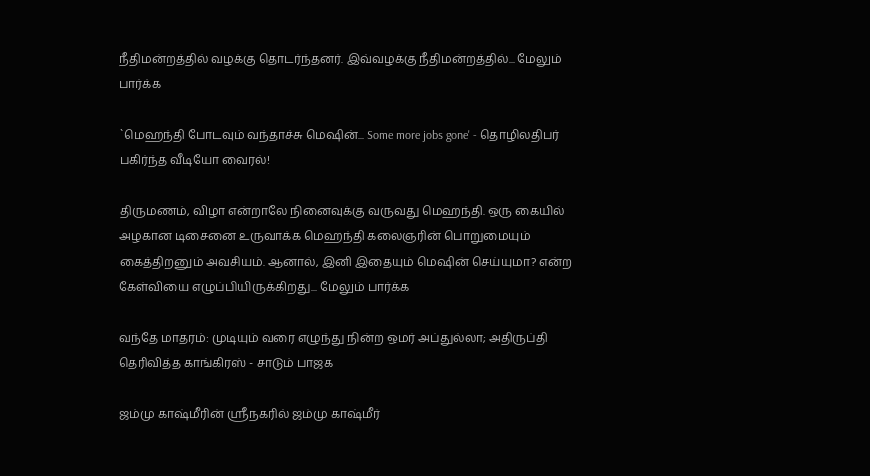நீதிமன்றத்தில் வழக்கு தொடர்ந்தனர். இவ்வழக்கு நீதிமன்றத்தில்... மேலும் பார்க்க

`மெஹந்தி போடவும் வந்தாச்சு மெஷின்... Some more jobs gone' - தொழிலதிபர் பகிர்ந்த வீடியோ வைரல்!

திருமணம், விழா என்றாலே நினைவுக்கு வருவது மெஹந்தி. ஒரு கையில் அழகான டிசைனை உருவாக்க மெஹந்தி கலைஞரின் பொறுமையும் கைத்திறனும் அவசியம். ஆனால், இனி இதையும் மெஷின் செய்யுமா? என்ற கேள்வியை எழுப்பியிருக்கிறது... மேலும் பார்க்க

வந்தே மாதரம்: முடியும் வரை எழுந்து நின்ற ஒமர் அப்துல்லா; அதிருப்தி தெரிவித்த காங்கிரஸ் - சாடும் பாஜக

ஜம்மு காஷ்மீரின் ஸ்ரீநகரில் ஜம்மு காஷ்மீர்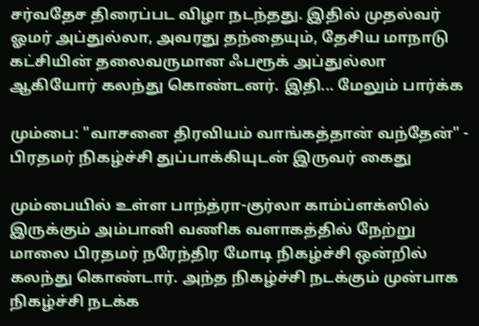சர்வதேச திரைப்பட விழா நடந்தது. இதில் முதல்வர் ஓமர் அப்துல்லா, அவரது தந்தையும், தேசிய மாநாடு கட்சியின் தலைவருமான ஃபரூக் அப்துல்லா ஆகியோர் கலந்து கொண்டனர். இதி... மேலும் பார்க்க

மும்பை: "வாசனை திரவியம் வாங்கத்தான் வந்தேன்" - பிரதமர் நிகழ்ச்சி துப்பாக்கியுடன் இருவர் கைது

மும்பையில் உள்ள பாந்த்ரா-குர்லா காம்ப்ளக்ஸில் இருக்கும் அம்பானி வணிக வளாகத்தில் நேற்று மாலை பிரதமர் நரேந்திர மோடி நிகழ்ச்சி ஒன்றில் கலந்து கொண்டார். அந்த நிகழ்ச்சி நடக்கும் முன்பாக நிகழ்ச்சி நடக்க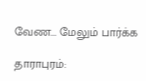வேண... மேலும் பார்க்க

தாராபுரம்: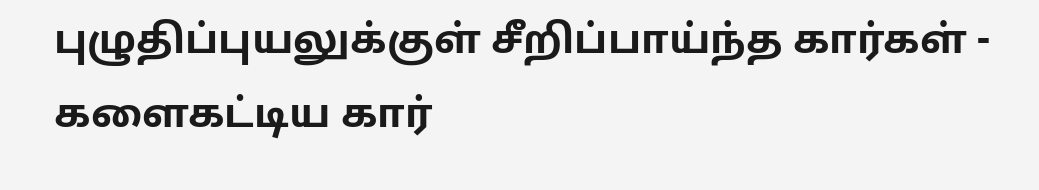புழுதிப்புயலுக்குள் சீறிப்பாய்ந்த கார்கள் - களைகட்டிய கார்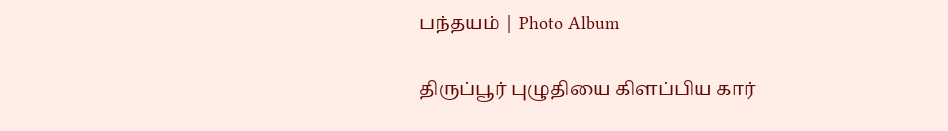பந்தயம் | Photo Album

திருப்பூர் புழுதியை கிளப்பிய கார்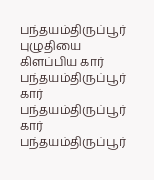பந்தயம்திருப்பூர் புழுதியை கிளப்பிய கார் பந்தயம்திருப்பூர் கார் பந்தயம்திருப்பூர் கார் பந்தயம்திருப்பூர்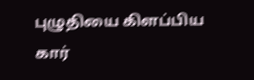புழுதியை கிளப்பிய கார்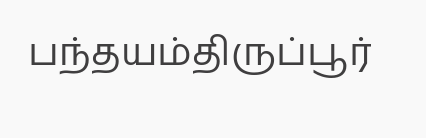பந்தயம்திருப்பூர்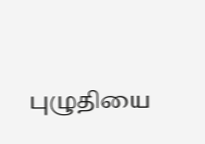புழுதியை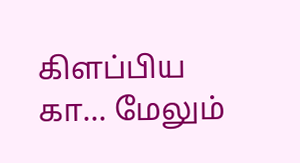கிளப்பிய கா... மேலும்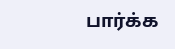பார்க்க